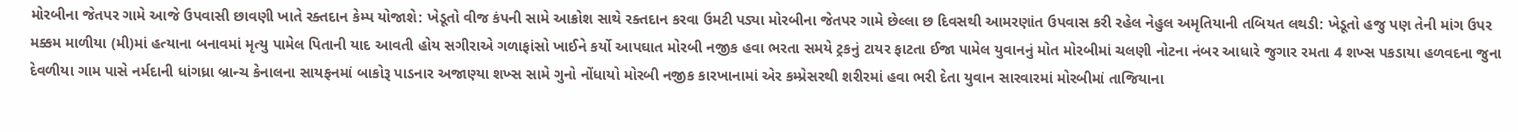મોરબીના જેતપર ગામે આજે ઉપવાસી છાવણી ખાતે રક્તદાન કેમ્પ યોજાશે: ખેડૂતો વીજ કંપની સામે આક્રોશ સાથે રક્તદાન કરવા ઉમટી પડ્યા મોરબીના જેતપર ગામે છેલ્લા છ દિવસથી આમરણાંત ઉપવાસ કરી રહેલ નેહુલ અમૃતિયાની તબિયત લથડી: ખેડૂતો હજુ પણ તેની માંગ ઉપર મક્કમ માળીયા (મી)માં હત્યાના બનાવમાં મૃત્યુ પામેલ પિતાની યાદ આવતી હોય સગીરાએ ગળાફાંસો ખાઈને કર્યો આપઘાત મોરબી નજીક હવા ભરતા સમયે ટ્રકનું ટાયર ફાટતા ઈજા પામેલ યુવાનનું મોત મોરબીમાં ચલણી નોટના નંબર આધારે જુગાર રમતા 4 શખ્સ પકડાયા હળવદના જુના દેવળીયા ગામ પાસે નર્મદાની ધાંગધ્રા બ્રાન્ચ કેનાલના સાયફનમાં બાકોરૂ પાડનાર અજાણ્યા શખ્સ સામે ગુનો નોંધાયો મોરબી નજીક કારખાનામાં એર કમ્પ્રેસરથી શરીરમાં હવા ભરી દેતા યુવાન સારવારમાં મોરબીમાં તાજિયાના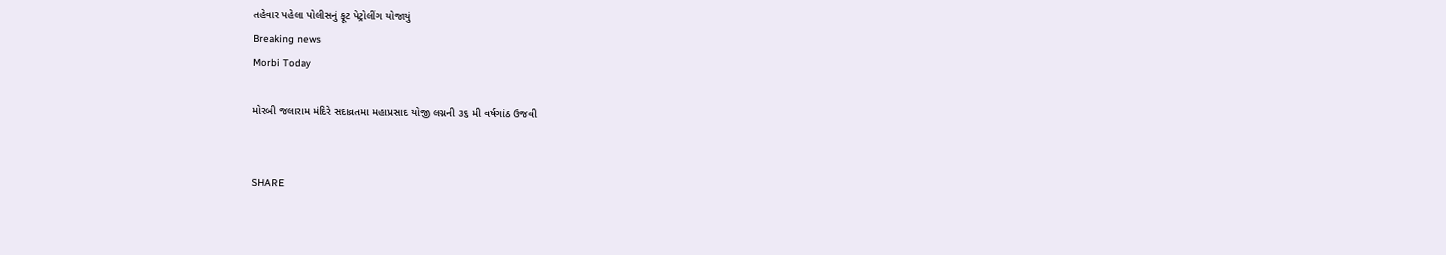તહેવાર પહેલા પોલીસનું ફૂટ પેટ્રોલીંગ યોજાયું
Breaking news
Morbi Today

મોરબી જલારામ મંદિરે સદાવ્રતમા મહાપ્રસાદ યોજી લગ્નની ૩૬ મી વર્ષગાંઠ ઉજવી


SHARE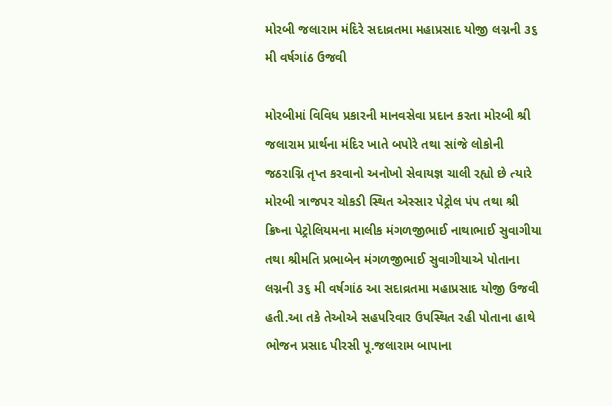મોરબી જલારામ મંદિરે સદાવ્રતમા મહાપ્રસાદ યોજી લગ્નની ૩૬ મી વર્ષગાંઠ ઉજવી

મોરબીમાં વિવિધ પ્રકારની માનવસેવા પ્રદાન કરતા મોરબી શ્રી જલારામ પ્રાર્થના મંદિર ખાતે બપોરે તથા સાંજે લોકોની જઠરાગ્નિ તૃપ્ત કરવાનો અનોખો સેવાયજ્ઞ ચાલી રહ્યો છે ત્યારે મોરબી ત્રાજપર ચોકડી સ્થિત એસ્સાર પેટ્રોલ પંપ તથા શ્રી ક્રિષ્ના પેટ્રોલિયમના માલીક મંગળજીભાઈ નાથાભાઈ સુવાગીયા તથા શ્રીમતિ પ્રભાબેન મંગળજીભાઈ સુવાગીયાએ પોતાના લગ્નની ૩૬ મી વર્ષગાંઠ આ સદાવ્રતમા મહાપ્રસાદ યોજી ઉજવી હતી.આ તકે તેઓએ સહપરિવાર ઉપસ્થિત રહી પોતાના હાથે ભોજન પ્રસાદ પીરસી પૂ.જલારામ બાપાના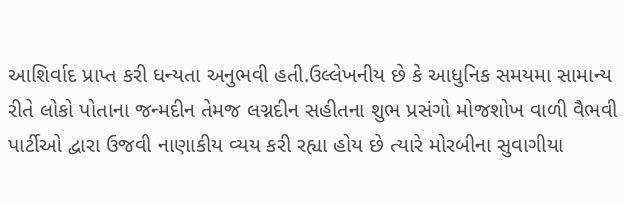આશિર્વાદ પ્રાપ્ત કરી ધન્યતા અનુભવી હતી.ઉલ્લેખનીય છે કે આધુનિક સમયમા સામાન્ય રીતે લોકો પોતાના જન્મદીન તેમજ લગ્નદીન સહીતના શુભ પ્રસંગો મોજશોખ વાળી વૈભવી પાર્ટીઓ દ્વારા ઉજવી નાણાકીય વ્યય કરી રહ્યા હોય છે ત્યારે મોરબીના સુવાગીયા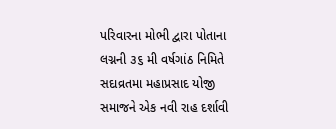પરિવારના મોભી દ્વારા પોતાના લગ્નની ૩૬ મી વર્ષગાંઠ નિમિતે સદાવ્રતમા મહાપ્રસાદ યોજી સમાજને એક નવી રાહ દર્શાવી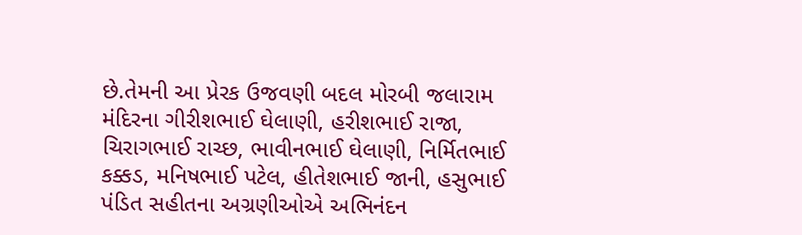છે.તેમની આ પ્રેરક ઉજવણી બદલ મોરબી જલારામ મંદિરના ગીરીશભાઈ ઘેલાણી, હરીશભાઈ રાજા, ચિરાગભાઈ રાચ્છ, ભાવીનભાઈ ઘેલાણી, નિર્મિતભાઈ કક્કડ, મનિષભાઈ પટેલ, હીતેશભાઈ જાની, હસુભાઈ પંડિત સહીતના અગ્રણીઓએ અભિનંદન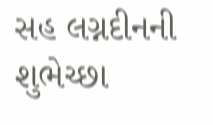સહ લગ્નદીનની શુભેચ્છા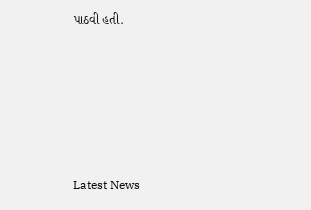પાઠવી હતી.






Latest News